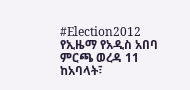#Election2012
የኢዜማ የአዲስ አበባ ምርጫ ወረዳ 11 ከአባላት፣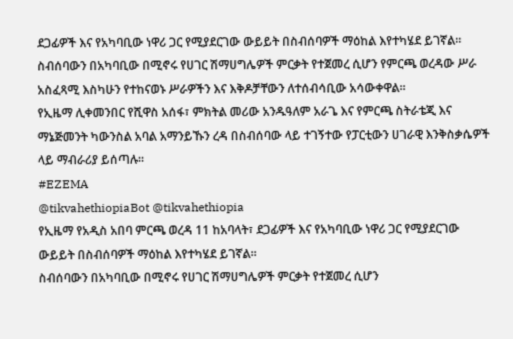ደጋፊዎች እና የአካባቢው ነዋሪ ጋር የሚያደርገው ውይይት በስብሰባዎች ማዕከል እየተካሄደ ይገኛል።
ስብሰባውን በአካባቢው በሚኖሩ የሀገር ሽማሀግሌዎች ምርቃት የተጀመረ ሲሆን የምርጫ ወረዳው ሥራ አስፈጻሚ እስካሁን የተከናወኑ ሥራዎችን እና እቅዶቻቸውን ለተሰብሳቢው አሳውቀዋል።
የኢዜማ ሊቀመንበር የሺዋስ አሰፋ፣ ምክትል መሪው አንዱዓለም አራጌ እና የምርጫ ስትራቴጂ እና ማኔጅመንት ካውንስል አባል አማንይኹን ረዳ በስብሰባው ላይ ተገኝተው የፓርቲውን ሀገራዊ እንቅስቃሴዎች ላይ ማብራሪያ ይሰጣሉ።
#EZEMA
@tikvahethiopiaBot @tikvahethiopia
የኢዜማ የአዲስ አበባ ምርጫ ወረዳ 11 ከአባላት፣ ደጋፊዎች እና የአካባቢው ነዋሪ ጋር የሚያደርገው ውይይት በስብሰባዎች ማዕከል እየተካሄደ ይገኛል።
ስብሰባውን በአካባቢው በሚኖሩ የሀገር ሽማሀግሌዎች ምርቃት የተጀመረ ሲሆን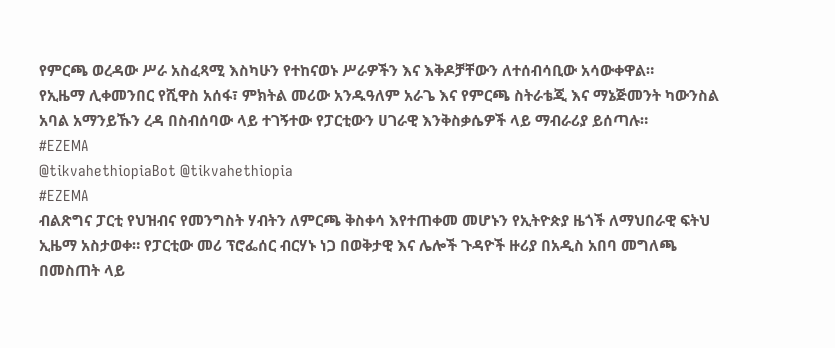የምርጫ ወረዳው ሥራ አስፈጻሚ እስካሁን የተከናወኑ ሥራዎችን እና እቅዶቻቸውን ለተሰብሳቢው አሳውቀዋል።
የኢዜማ ሊቀመንበር የሺዋስ አሰፋ፣ ምክትል መሪው አንዱዓለም አራጌ እና የምርጫ ስትራቴጂ እና ማኔጅመንት ካውንስል አባል አማንይኹን ረዳ በስብሰባው ላይ ተገኝተው የፓርቲውን ሀገራዊ እንቅስቃሴዎች ላይ ማብራሪያ ይሰጣሉ።
#EZEMA
@tikvahethiopiaBot @tikvahethiopia
#EZEMA
ብልጽግና ፓርቲ የህዝብና የመንግስት ሃብትን ለምርጫ ቅስቀሳ እየተጠቀመ መሆኑን የኢትዮጵያ ዜጎች ለማህበራዊ ፍትህ ኢዜማ አስታወቀ። የፓርቲው መሪ ፕሮፌሰር ብርሃኑ ነጋ በወቅታዊ እና ሌሎች ጉዳዮች ዙሪያ በአዲስ አበባ መግለጫ በመስጠት ላይ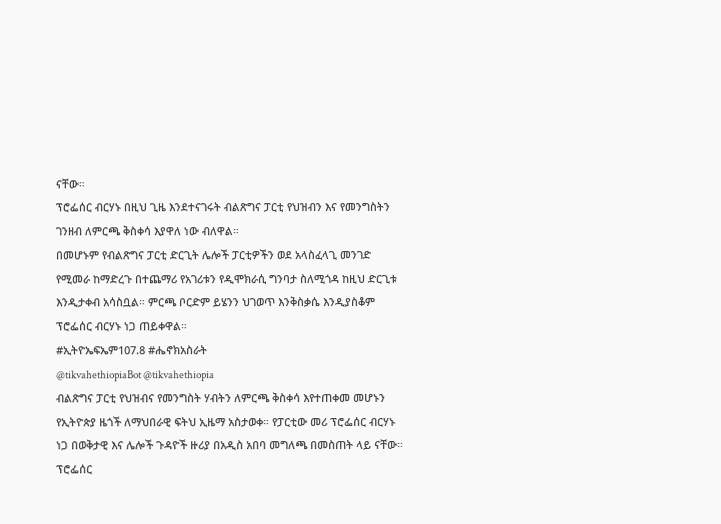ናቸው።
ፕሮፌሰር ብርሃኑ በዚህ ጊዜ እንደተናገሩት ብልጽግና ፓርቲ የህዝብን እና የመንግስትን ገንዘብ ለምርጫ ቅስቀሳ እያዋለ ነው ብለዋል።
በመሆኑም የብልጽግና ፓርቲ ድርጊት ሌሎች ፓርቲዎችን ወደ አላስፈላጊ መንገድ የሚመራ ከማድረጉ በተጨማሪ የአገሪቱን የዲሞክራሲ ግንባታ ስለሚጎዳ ከዚህ ድርጊቱ እንዲታቀብ አሳስቧል። ምርጫ ቦርድም ይሄንን ህገወጥ እንቅስቃሴ እንዲያስቆም ፕሮፌሰር ብርሃኑ ነጋ ጠይቀዋል።
#ኢትዮኤፍኤም107.8 #ሔኖክአስራት
@tikvahethiopiaBot @tikvahethiopia
ብልጽግና ፓርቲ የህዝብና የመንግስት ሃብትን ለምርጫ ቅስቀሳ እየተጠቀመ መሆኑን የኢትዮጵያ ዜጎች ለማህበራዊ ፍትህ ኢዜማ አስታወቀ። የፓርቲው መሪ ፕሮፌሰር ብርሃኑ ነጋ በወቅታዊ እና ሌሎች ጉዳዮች ዙሪያ በአዲስ አበባ መግለጫ በመስጠት ላይ ናቸው።
ፕሮፌሰር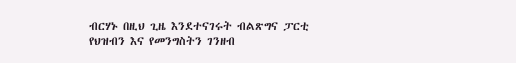ብርሃኑ በዚህ ጊዜ እንደተናገሩት ብልጽግና ፓርቲ የህዝብን እና የመንግስትን ገንዘብ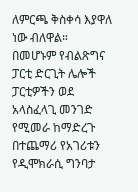ለምርጫ ቅስቀሳ እያዋለ ነው ብለዋል።
በመሆኑም የብልጽግና ፓርቲ ድርጊት ሌሎች ፓርቲዎችን ወደ አላስፈላጊ መንገድ የሚመራ ከማድረጉ በተጨማሪ የአገሪቱን የዲሞክራሲ ግንባታ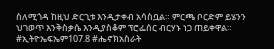ስለሚጎዳ ከዚህ ድርጊቱ እንዲታቀብ አሳስቧል። ምርጫ ቦርድም ይሄንን ህገወጥ እንቅስቃሴ እንዲያስቆም ፕሮፌሰር ብርሃኑ ነጋ ጠይቀዋል።
#ኢትዮኤፍኤም107.8 #ሔኖክአስራት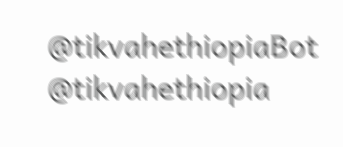@tikvahethiopiaBot @tikvahethiopia